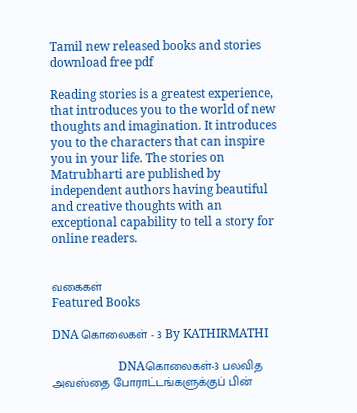Tamil new released books and stories download free pdf

Reading stories is a greatest experience, that introduces you to the world of new thoughts and imagination. It introduces you to the characters that can inspire you in your life. The stories on Matrubharti are published by independent authors having beautiful and creative thoughts with an exceptional capability to tell a story for online readers.


வகைகள்
Featured Books

DNA கொலைகள் - 3 By KATHIRMATHI

                      DNAகொலைகள்-3 பலவித அவஸ்தை போராட்டங்களுக்குப் பின்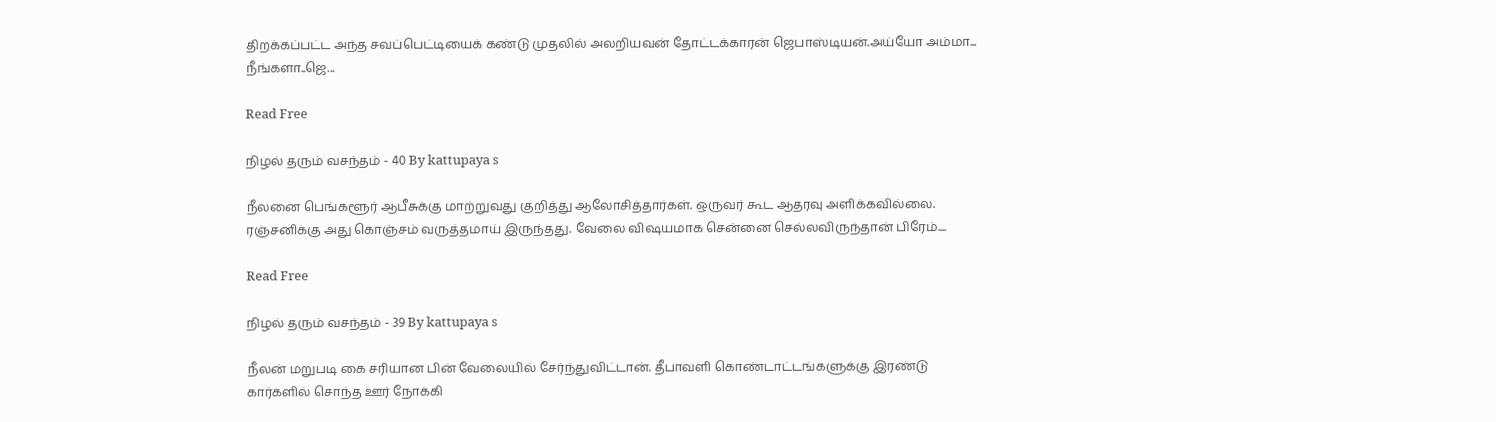திறக்கப்பட்ட அந்த சவப்பெட்டியைக் கண்டு முதலில் அலறியவன் தோட்டக்காரன் ஜெபாஸ்டியன்.அய்யோ அம்மா... நீங்களா..ஜெ...

Read Free

நிழல் தரும் வசந்தம் - 40 By kattupaya s

நீலனை பெங்களூர் ஆபீசுக்கு மாற்றுவது குறித்து ஆலோசித்தார்கள். ஒருவர் கூட ஆதரவு அளிக்கவில்லை. ரஞ்சனிக்கு அது கொஞ்சம் வருத்தமாய் இருந்தது. வேலை விஷயமாக சென்னை செல்லவிருந்தான் பிரேம்....

Read Free

நிழல் தரும் வசந்தம் - 39 By kattupaya s

நீலன் மறுபடி கை சரியான பின் வேலையில் சேர்ந்துவிட்டான். தீபாவளி கொண்டாட்டங்களுக்கு இரண்டு கார்களில் சொந்த ஊர் நோக்கி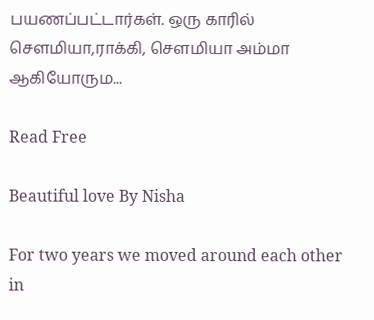பயணப்பட்டார்கள். ஒரு காரில் சௌமியா,ராக்கி, சௌமியா அம்மா ஆகியோரும...

Read Free

Beautiful love By Nisha

For two years we moved around each other in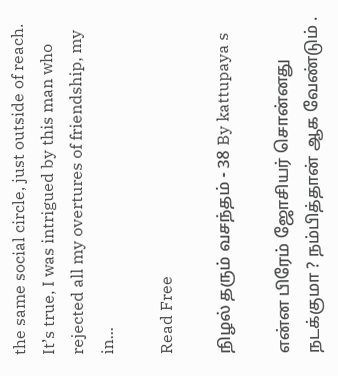the same social circle, just outside of reach. It’s true, I was intrigued by this man who rejected all my overtures of friendship, my in...

Read Free

நிழல் தரும் வசந்தம் - 38 By kattupaya s

என்ன பிரேம் ஜோசியர் சொன்னது நடக்குமா ? நம்பித்தான் ஆக வேண்டும் .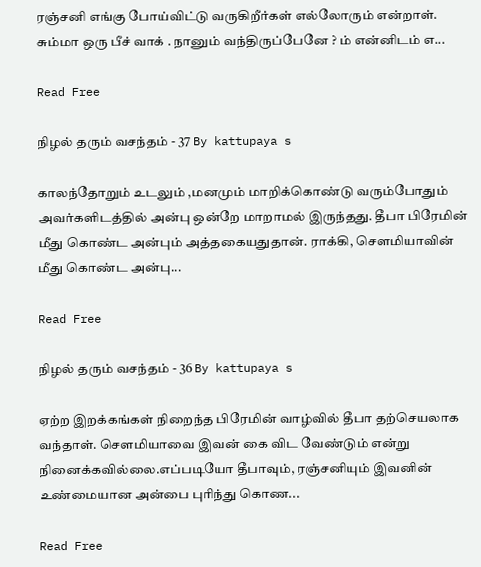ரஞ்சனி எங்கு போய்விட்டு வருகிறீர்கள் எல்லோரும் என்றாள். சும்மா ஒரு பீச் வாக் . நானும் வந்திருப்பேனே ? ம் என்னிடம் எ...

Read Free

நிழல் தரும் வசந்தம் - 37 By kattupaya s

காலந்தோறும் உடலும் ,மனமும் மாறிக்கொண்டு வரும்போதும் அவர்களிடத்தில் அன்பு ஒன்றே மாறாமல் இருந்தது. தீபா பிரேமின் மீது கொண்ட அன்பும் அத்தகையதுதான். ராக்கி, சௌமியாவின் மீது கொண்ட அன்பு...

Read Free

நிழல் தரும் வசந்தம் - 36 By kattupaya s

ஏற்ற இறக்கங்கள் நிறைந்த பிரேமின் வாழ்வில் தீபா தற்செயலாக வந்தாள். சௌமியாவை இவன் கை விட வேண்டும் என்று நினைக்கவில்லை.எப்படியோ தீபாவும், ரஞ்சனியும் இவனின் உண்மையான அன்பை புரிந்து கொண...

Read Free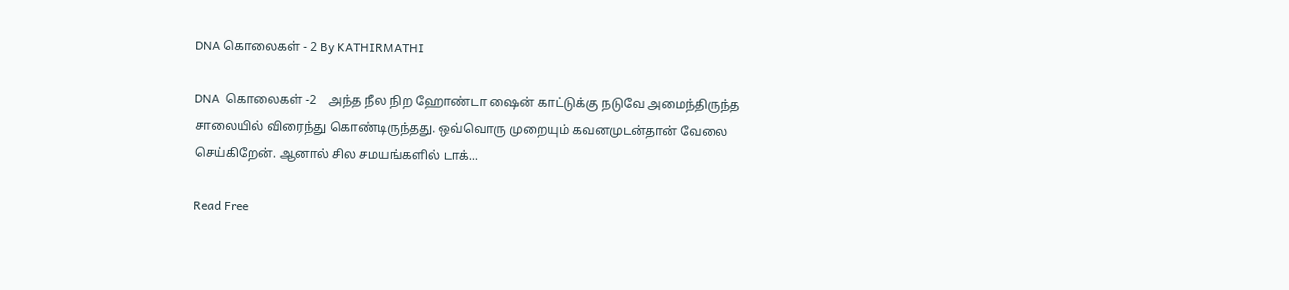DNA கொலைகள் - 2 By KATHIRMATHI

DNA  கொலைகள் -2    அந்த நீல நிற ஹோண்டா ஷைன் காட்டுக்கு நடுவே அமைந்திருந்த சாலையில் விரைந்து கொண்டிருந்தது. ஒவ்வொரு முறையும் கவனமுடன்தான் வேலை செய்கிறேன். ஆனால் சில சமயங்களில் டாக்...

Read Free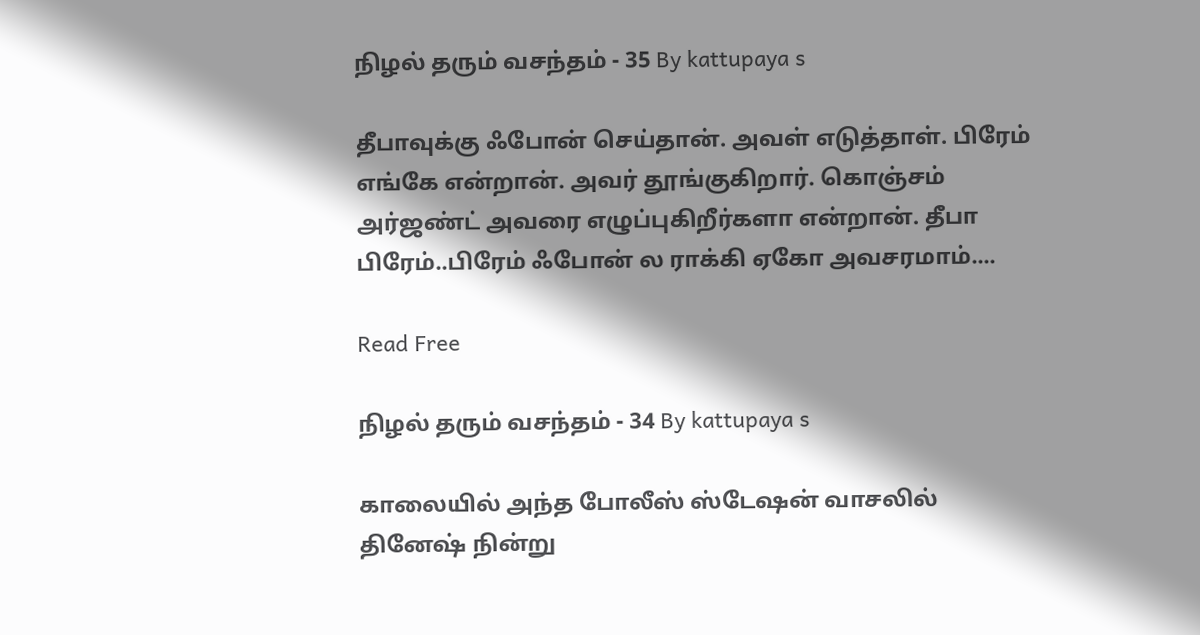நிழல் தரும் வசந்தம் - 35 By kattupaya s

தீபாவுக்கு ஃபோன் செய்தான். அவள் எடுத்தாள். பிரேம் எங்கே என்றான். அவர் தூங்குகிறார். கொஞ்சம் அர்ஜண்ட் அவரை எழுப்புகிறீர்களா என்றான். தீபா பிரேம்..பிரேம் ஃபோன் ல ராக்கி ஏகோ அவசரமாம்....

Read Free

நிழல் தரும் வசந்தம் - 34 By kattupaya s

காலையில் அந்த போலீஸ் ஸ்டேஷன் வாசலில் தினேஷ் நின்று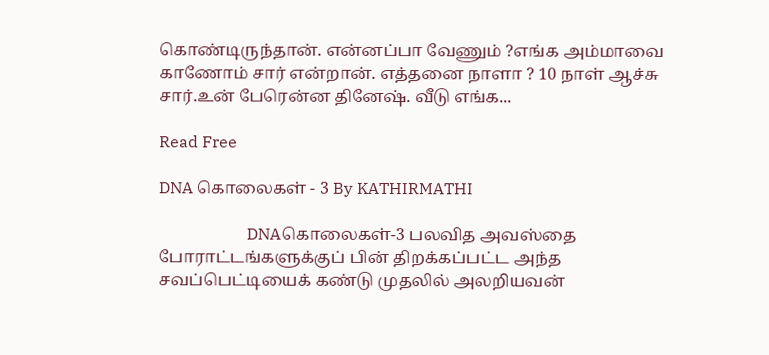கொண்டிருந்தான். என்னப்பா வேணும் ?எங்க அம்மாவை காணோம் சார் என்றான். எத்தனை நாளா ? 10 நாள் ஆச்சு சார்.உன் பேரென்ன தினேஷ். வீடு எங்க...

Read Free

DNA கொலைகள் - 3 By KATHIRMATHI

                      DNAகொலைகள்-3 பலவித அவஸ்தை போராட்டங்களுக்குப் பின் திறக்கப்பட்ட அந்த சவப்பெட்டியைக் கண்டு முதலில் அலறியவன்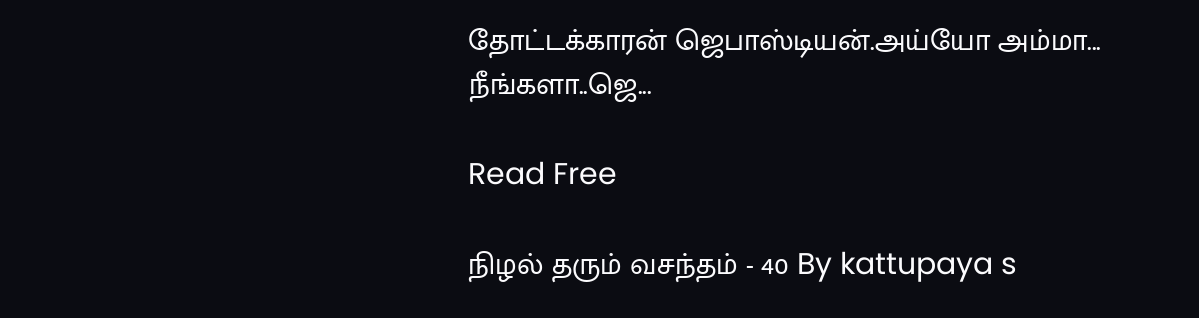தோட்டக்காரன் ஜெபாஸ்டியன்.அய்யோ அம்மா... நீங்களா..ஜெ...

Read Free

நிழல் தரும் வசந்தம் - 40 By kattupaya s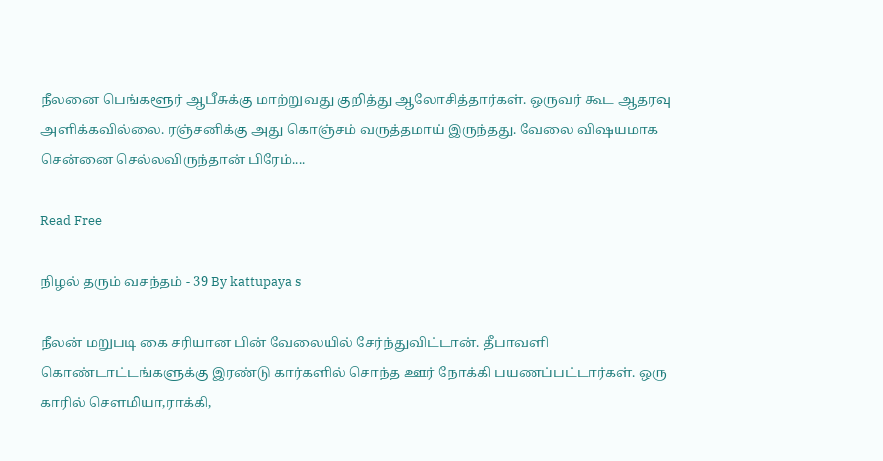நீலனை பெங்களூர் ஆபீசுக்கு மாற்றுவது குறித்து ஆலோசித்தார்கள். ஒருவர் கூட ஆதரவு அளிக்கவில்லை. ரஞ்சனிக்கு அது கொஞ்சம் வருத்தமாய் இருந்தது. வேலை விஷயமாக சென்னை செல்லவிருந்தான் பிரேம்....

Read Free

நிழல் தரும் வசந்தம் - 39 By kattupaya s

நீலன் மறுபடி கை சரியான பின் வேலையில் சேர்ந்துவிட்டான். தீபாவளி கொண்டாட்டங்களுக்கு இரண்டு கார்களில் சொந்த ஊர் நோக்கி பயணப்பட்டார்கள். ஒரு காரில் சௌமியா,ராக்கி,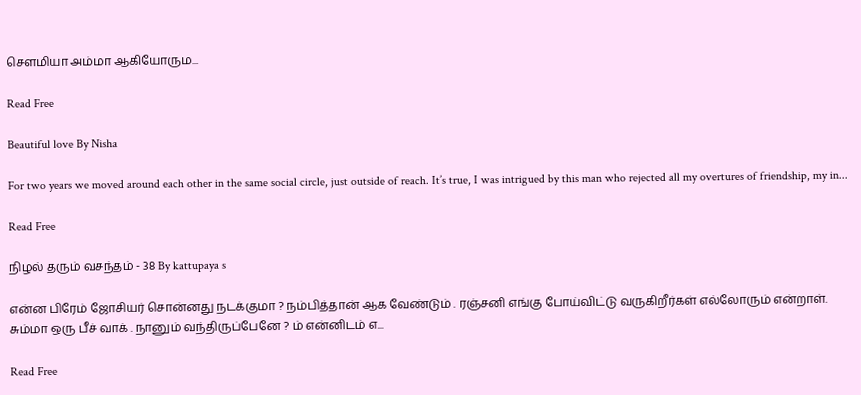சௌமியா அம்மா ஆகியோரும...

Read Free

Beautiful love By Nisha

For two years we moved around each other in the same social circle, just outside of reach. It’s true, I was intrigued by this man who rejected all my overtures of friendship, my in...

Read Free

நிழல் தரும் வசந்தம் - 38 By kattupaya s

என்ன பிரேம் ஜோசியர் சொன்னது நடக்குமா ? நம்பித்தான் ஆக வேண்டும் . ரஞ்சனி எங்கு போய்விட்டு வருகிறீர்கள் எல்லோரும் என்றாள். சும்மா ஒரு பீச் வாக் . நானும் வந்திருப்பேனே ? ம் என்னிடம் எ...

Read Free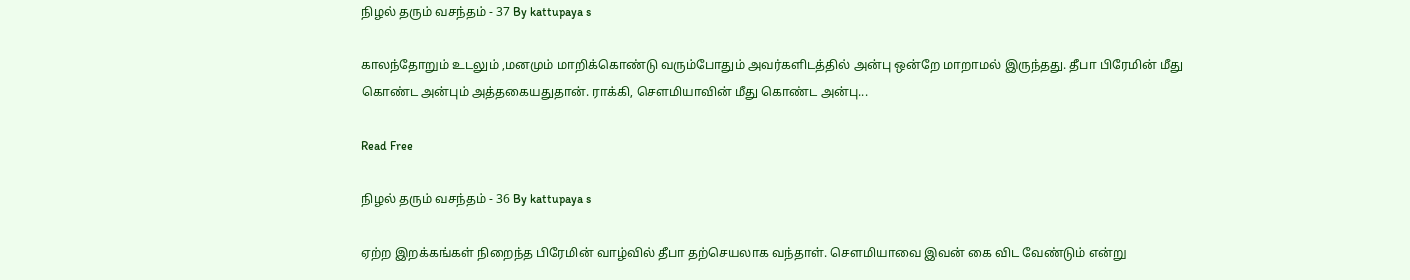நிழல் தரும் வசந்தம் - 37 By kattupaya s

காலந்தோறும் உடலும் ,மனமும் மாறிக்கொண்டு வரும்போதும் அவர்களிடத்தில் அன்பு ஒன்றே மாறாமல் இருந்தது. தீபா பிரேமின் மீது கொண்ட அன்பும் அத்தகையதுதான். ராக்கி, சௌமியாவின் மீது கொண்ட அன்பு...

Read Free

நிழல் தரும் வசந்தம் - 36 By kattupaya s

ஏற்ற இறக்கங்கள் நிறைந்த பிரேமின் வாழ்வில் தீபா தற்செயலாக வந்தாள். சௌமியாவை இவன் கை விட வேண்டும் என்று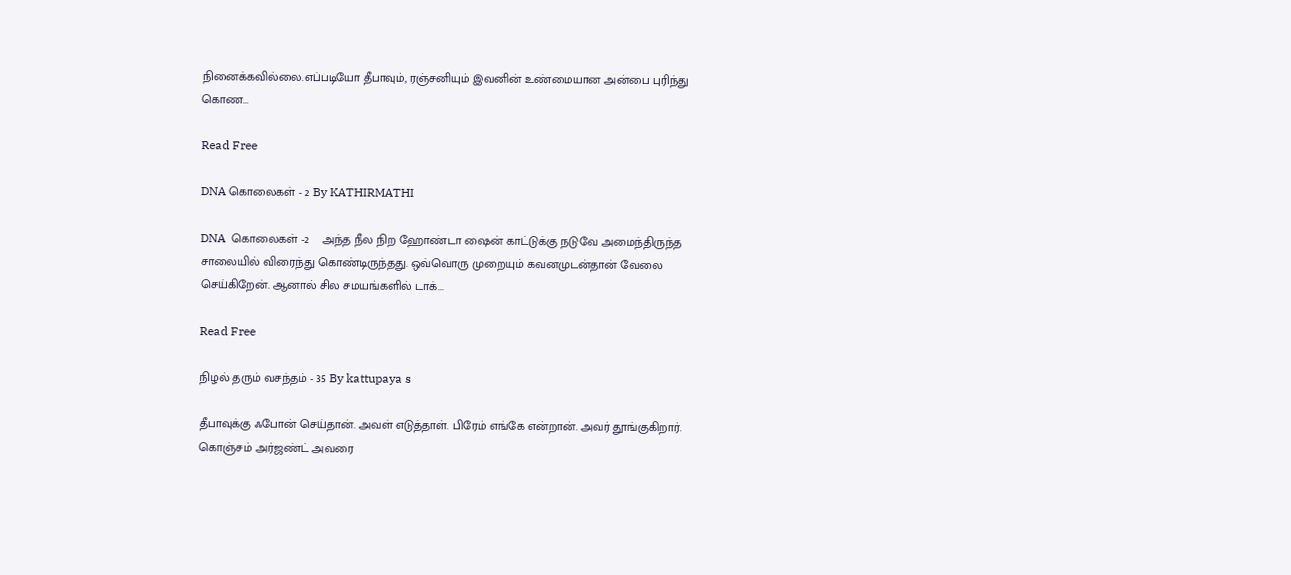நினைக்கவில்லை.எப்படியோ தீபாவும், ரஞ்சனியும் இவனின் உண்மையான அன்பை புரிந்து கொண...

Read Free

DNA கொலைகள் - 2 By KATHIRMATHI

DNA  கொலைகள் -2    அந்த நீல நிற ஹோண்டா ஷைன் காட்டுக்கு நடுவே அமைந்திருந்த சாலையில் விரைந்து கொண்டிருந்தது. ஒவ்வொரு முறையும் கவனமுடன்தான் வேலை செய்கிறேன். ஆனால் சில சமயங்களில் டாக்...

Read Free

நிழல் தரும் வசந்தம் - 35 By kattupaya s

தீபாவுக்கு ஃபோன் செய்தான். அவள் எடுத்தாள். பிரேம் எங்கே என்றான். அவர் தூங்குகிறார். கொஞ்சம் அர்ஜண்ட் அவரை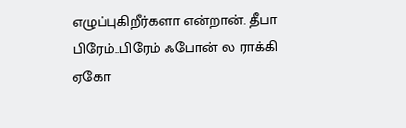எழுப்புகிறீர்களா என்றான். தீபா பிரேம்..பிரேம் ஃபோன் ல ராக்கி ஏகோ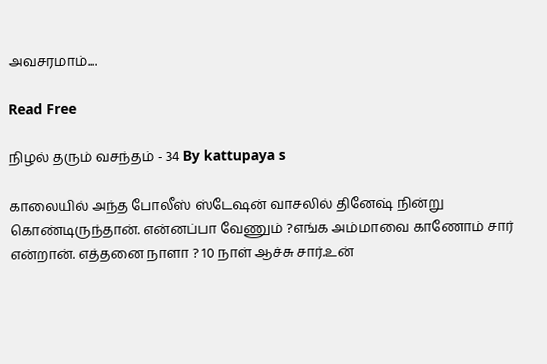அவசரமாம்....

Read Free

நிழல் தரும் வசந்தம் - 34 By kattupaya s

காலையில் அந்த போலீஸ் ஸ்டேஷன் வாசலில் தினேஷ் நின்று கொண்டிருந்தான். என்னப்பா வேணும் ?எங்க அம்மாவை காணோம் சார் என்றான். எத்தனை நாளா ? 10 நாள் ஆச்சு சார்.உன்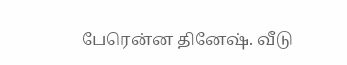பேரென்ன தினேஷ். வீடு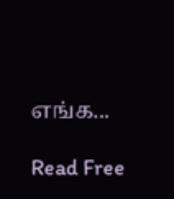எங்க...

Read Free